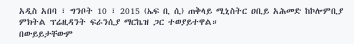አዲስ አበባ ፣ ግንቦት 10 ፣ 2015 (ኤፍ ቢ ሲ) ጠቅላይ ሚኒስትር ዐቢይ አሕመድ ከኮሎምቢያ ምክትል ፕሬዚዳንት ፍራንሲያ ማርኬዝ ጋር ተወያይተዋል።
በውይይታቸውም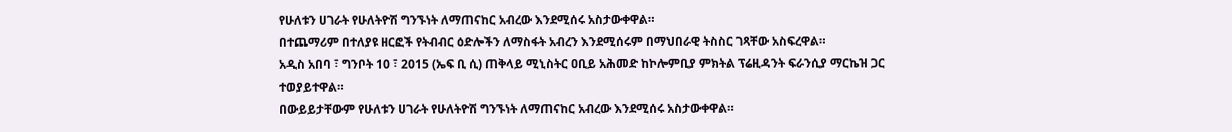የሁለቱን ሀገራት የሁለትዮሽ ግንኙነት ለማጠናከር አብረው እንደሚሰሩ አስታውቀዋል።
በተጨማሪም በተለያዩ ዘርፎች የትብብር ዕድሎችን ለማስፋት አብረን እንደሚሰሩም በማህበራዊ ትስስር ገጻቸው አስፍረዋል።
አዲስ አበባ ፣ ግንቦት 10 ፣ 2015 (ኤፍ ቢ ሲ) ጠቅላይ ሚኒስትር ዐቢይ አሕመድ ከኮሎምቢያ ምክትል ፕሬዚዳንት ፍራንሲያ ማርኬዝ ጋር ተወያይተዋል።
በውይይታቸውም የሁለቱን ሀገራት የሁለትዮሽ ግንኙነት ለማጠናከር አብረው እንደሚሰሩ አስታውቀዋል።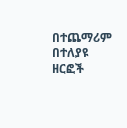በተጨማሪም በተለያዩ ዘርፎች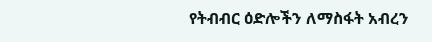የትብብር ዕድሎችን ለማስፋት አብረን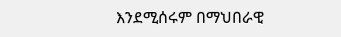እንደሚሰሩም በማህበራዊ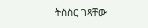ትስስር ገጻቸው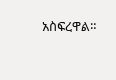አስፍረዋል።